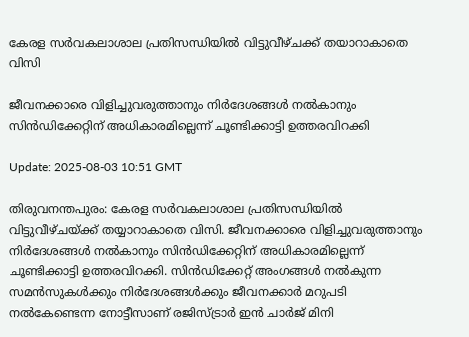കേരള സർവകലാശാല പ്രതിസന്ധിയിൽ വിട്ടുവീഴ്ചക്ക് തയാറാകാതെ വിസി

ജീവനക്കാരെ വിളിച്ചുവരുത്താനും നിർദേശങ്ങൾ നൽകാനും സിൻഡിക്കേറ്റിന് അധികാരമില്ലെന്ന് ചൂണ്ടിക്കാട്ടി ഉത്തരവിറക്കി

Update: 2025-08-03 10:51 GMT

തിരുവനന്തപുരം: കേരള സർവകലാശാല പ്രതിസന്ധിയിൽ വിട്ടുവീഴ്ചയ്ക്ക് തയ്യാറാകാതെ വിസി. ജീവനക്കാരെ വിളിച്ചുവരുത്താനും നിർദേശങ്ങൾ നൽകാനും സിൻഡിക്കേറ്റിന് അധികാരമില്ലെന്ന് ചൂണ്ടിക്കാട്ടി ഉത്തരവിറക്കി. സിൻഡിക്കേറ്റ് അംഗങ്ങൾ നൽകുന്ന സമൻസുകൾക്കും നിർദേശങ്ങൾക്കും ജീവനക്കാർ മറുപടി നൽകേണ്ടെന്ന നോട്ടീസാണ് രജിസ്ട്രാർ ഇൻ ചാർജ് മിനി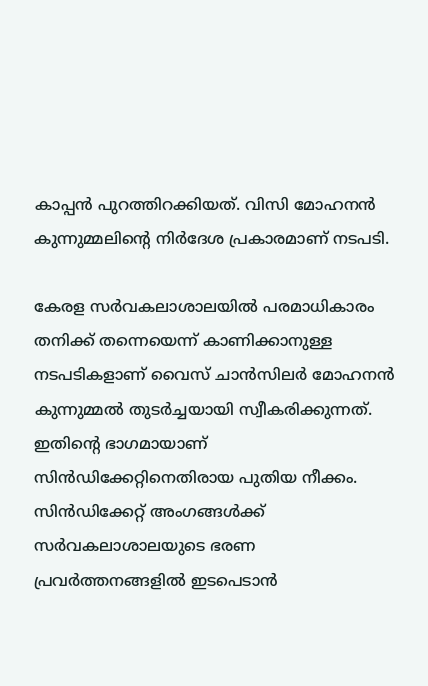കാപ്പൻ പുറത്തിറക്കിയത്. വിസി മോഹനൻ കുന്നുമ്മലിന്റെ നിർദേശ പ്രകാരമാണ് നടപടി.

കേരള സർവകലാശാലയിൽ പരമാധികാരം തനിക്ക് തന്നെയെന്ന് കാണിക്കാനുള്ള നടപടികളാണ് വൈസ് ചാൻസിലർ മോഹനൻ കുന്നുമ്മൽ തുടർച്ചയായി സ്വീകരിക്കുന്നത്. ഇതിന്റെ ഭാഗമായാണ് സിൻഡിക്കേറ്റിനെതിരായ പുതിയ നീക്കം. സിൻഡിക്കേറ്റ് അംഗങ്ങൾക്ക് സർവകലാശാലയുടെ ഭരണ പ്രവർത്തനങ്ങളിൽ ഇടപെടാൻ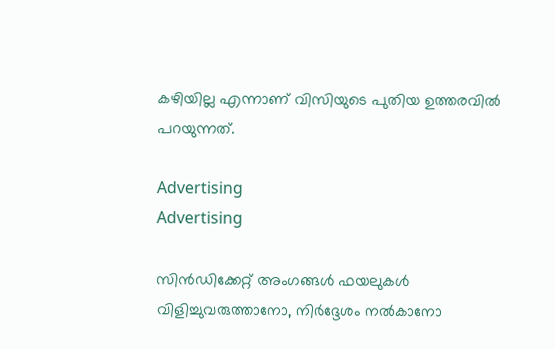കഴിയില്ല എന്നാണ് വിസിയുടെ പുതിയ ഉത്തരവിൽ പറയുന്നത്.

Advertising
Advertising

സിൻഡിക്കേറ്റ് അംഗങ്ങൾ ഫയലുകൾ വിളിച്ചുവരുത്താനോ, നിർദ്ദേശം നൽകാനോ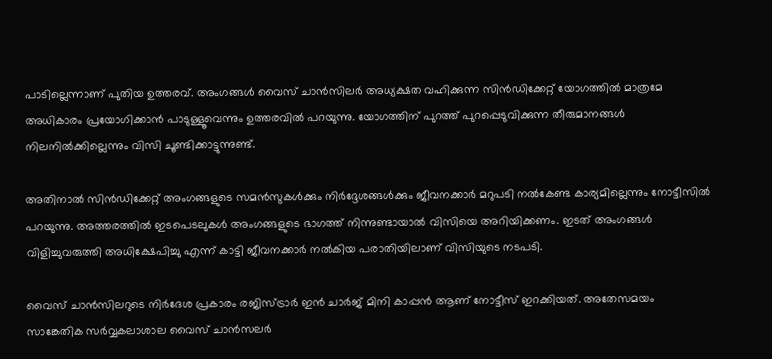പാടില്ലെന്നാണ് പുതിയ ഉത്തരവ്. അംഗങ്ങൾ വൈസ് ചാൻസിലർ അധ്യക്ഷത വഹിക്കുന്ന സിൻഡിക്കേറ്റ് യോഗത്തിൽ മാത്രമേ അധികാരം പ്രയോഗിക്കാൻ പാടുള്ളൂവെന്നും ഉത്തരവിൽ പറയുന്നു. യോഗത്തിന് പുറത്ത് പുറപ്പെടുവിക്കുന്ന തീരുമാനങ്ങൾ നിലനിൽക്കില്ലെന്നും വിസി ചൂണ്ടിക്കാട്ടുന്നുണ്ട്.

അതിനാൽ സിൻഡിക്കേറ്റ് അംഗങ്ങളുടെ സമൻസുകൾക്കും നിർദ്ദേശങ്ങൾക്കും ജീവനക്കാർ മറുപടി നൽകേണ്ട കാര്യമില്ലെന്നും നോട്ടീസിൽ പറയുന്നു. അത്തരത്തിൽ ഇടപെടലുകൾ അംഗങ്ങളുടെ ഭാഗത്ത് നിന്നുണ്ടായാൽ വിസിയെ അറിയിക്കണം. ഇടത് അംഗങ്ങൾ വിളിച്ചുവരുത്തി അധിക്ഷേപിച്ചു എന്ന് കാട്ടി ജീവനക്കാർ നൽകിയ പരാതിയിലാണ് വിസിയുടെ നടപടി.

വൈസ് ചാൻസിലറുടെ നിർദേശ പ്രകാരം രജിസ്ട്രാർ ഇൻ ചാർജ് മിനി കാപ്പൻ ആണ് നോട്ടീസ് ഇറക്കിയത്. അതേസമയം സാങ്കേതിക സർവ്വകലാശാല വൈസ് ചാൻസലർ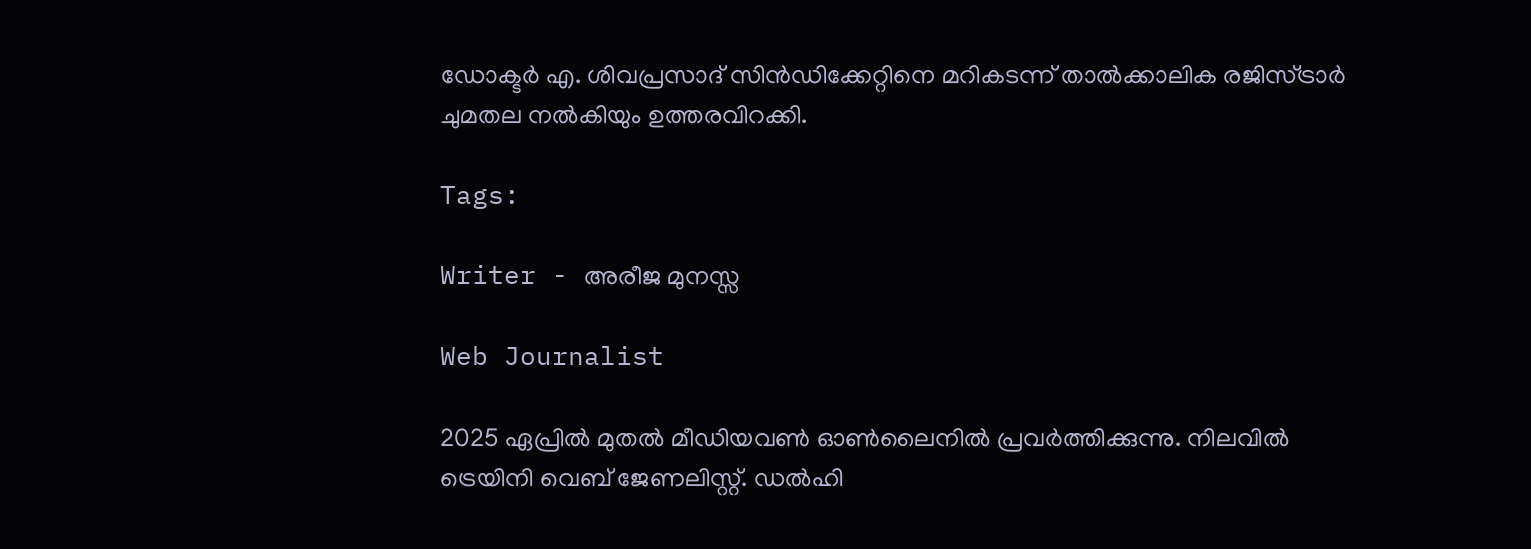ഡോക്ടർ എ. ശിവപ്രസാദ് സിൻഡിക്കേറ്റിനെ മറികടന്ന് താൽക്കാലിക രജിസ്ട്രാർ ചുമതല നൽകിയും ഉത്തരവിറക്കി.

Tags:

Writer - അരീജ മുനസ്സ

Web Journalist

2025 ഏപ്രിൽ മുതൽ മീഡിയവൺ ഓൺലൈനിൽ പ്രവർത്തിക്കുന്നു. നിലവിൽ ട്രെയിനി വെബ് ജേണലിസ്റ്റ്. ഡൽഹി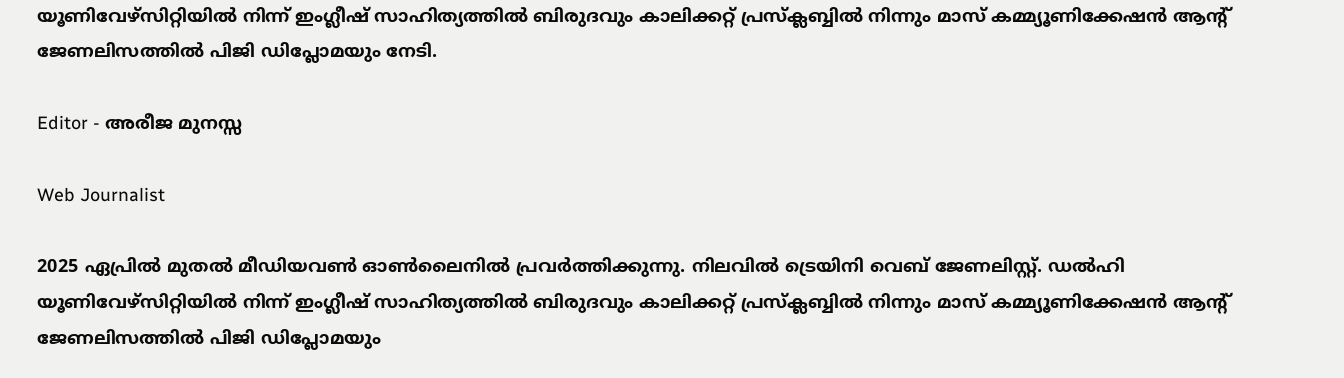യൂണിവേഴ്‌സിറ്റിയിൽ നിന്ന് ഇംഗ്ലീഷ് സാഹിത്യത്തിൽ ബിരുദവും കാലിക്കറ്റ് പ്രസ്‌ക്ലബ്ബിൽ നിന്നും മാസ് കമ്മ്യൂണിക്കേഷൻ ആന്റ് ജേണലിസത്തിൽ പിജി ഡിപ്ലോമയും നേടി.

Editor - അരീജ മുനസ്സ

Web Journalist

2025 ഏപ്രിൽ മുതൽ മീഡിയവൺ ഓൺലൈനിൽ പ്രവർത്തിക്കുന്നു. നിലവിൽ ട്രെയിനി വെബ് ജേണലിസ്റ്റ്. ഡൽഹി യൂണിവേഴ്‌സിറ്റിയിൽ നിന്ന് ഇംഗ്ലീഷ് സാഹിത്യത്തിൽ ബിരുദവും കാലിക്കറ്റ് പ്രസ്‌ക്ലബ്ബിൽ നിന്നും മാസ് കമ്മ്യൂണിക്കേഷൻ ആന്റ് ജേണലിസത്തിൽ പിജി ഡിപ്ലോമയും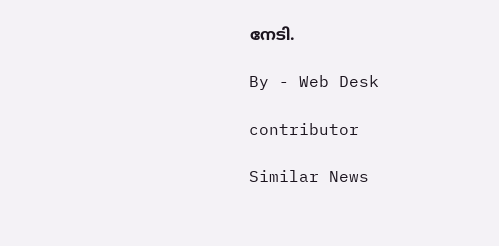നേടി.

By - Web Desk

contributor

Similar News